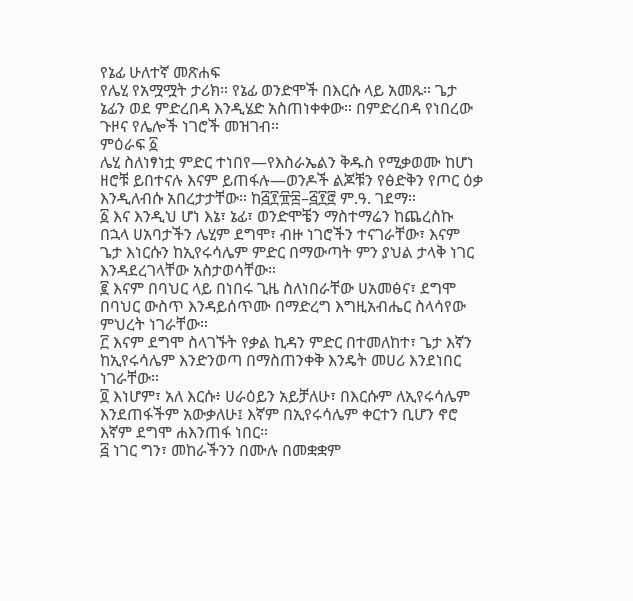የኔፊ ሁለተኛ መጽሐፍ
የሌሂ የአሟሟት ታሪክ። የኔፊ ወንድሞች በእርሱ ላይ አመጹ። ጌታ ኔፊን ወደ ምድረበዳ እንዲሄድ አስጠነቀቀው። በምድረበዳ የነበረው ጉዞና የሌሎች ነገሮች መዝገብ።
ምዕራፍ ፩
ሌሂ ስለነፃነቷ ምድር ተነበየ—የእስራኤልን ቅዱስ የሚቃወሙ ከሆነ ዘሮቹ ይበተናሉ እናም ይጠፋሉ—ወንዶች ልጆቹን የፅድቅን የጦር ዕቃ እንዲለብሱ አበረታታቸው። ከ፭፻፹፰–፭፻፸ ም.ዓ. ገደማ።
፩ እና እንዲህ ሆነ እኔ፣ ኔፊ፣ ወንድሞቼን ማስተማሬን ከጨረስኩ በኋላ ሀአባታችን ሌሂም ደግሞ፣ ብዙ ነገሮችን ተናገራቸው፣ እናም ጌታ እነርሱን ከኢየሩሳሌም ምድር በማውጣት ምን ያህል ታላቅ ነገር እንዳደረገላቸው አስታወሳቸው።
፪ እናም በባህር ላይ በነበሩ ጊዜ ስለነበራቸው ሀአመፅና፣ ደግሞ በባህር ውስጥ እንዳይሰጥሙ በማድረግ እግዚአብሔር ስላሳየው ምህረት ነገራቸው።
፫ እናም ደግሞ ስላገኙት የቃል ኪዳን ምድር በተመለከተ፣ ጌታ እኛን ከኢየሩሳሌም እንድንወጣ በማስጠንቀቅ እንዴት መሀሪ እንደነበር ነገራቸው።
፬ እነሆም፣ አለ እርሱ፥ ሀራዕይን አይቻለሁ፣ በእርሱም ለኢየሩሳሌም እንደጠፋችም አውቃለሁ፤ እኛም በኢየሩሳሌም ቀርተን ቢሆን ኖሮ እኛም ደግሞ ሐእንጠፋ ነበር።
፭ ነገር ግን፣ መከራችንን በሙሉ በመቋቋም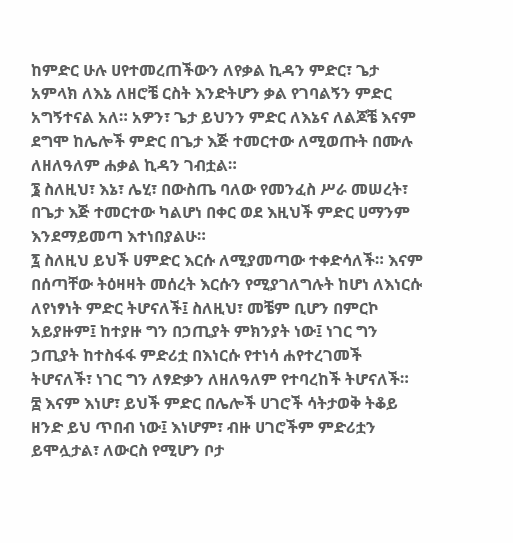ከምድር ሁሉ ሀየተመረጠችውን ለየቃል ኪዳን ምድር፣ ጌታ አምላክ ለእኔ ለዘሮቼ ርስት እንድትሆን ቃል የገባልኝን ምድር አግኝተናል አለ። አዎን፣ ጌታ ይህንን ምድር ለእኔና ለልጆቼ እናም ደግሞ ከሌሎች ምድር በጌታ እጅ ተመርተው ለሚወጡት በሙሉ ለዘለዓለም ሐቃል ኪዳን ገብቷል።
፮ ስለዚህ፣ እኔ፣ ሌሂ፣ በውስጤ ባለው የመንፈስ ሥራ መሠረት፣ በጌታ እጅ ተመርተው ካልሆነ በቀር ወደ እዚህች ምድር ሀማንም እንደማይመጣ እተነበያልሁ።
፯ ስለዚህ ይህች ሀምድር እርሱ ለሚያመጣው ተቀድሳለች። እናም በሰጣቸው ትዕዛዛት መሰረት እርሱን የሚያገለግሉት ከሆነ ለእነርሱ ለየነፃነት ምድር ትሆናለች፤ ስለዚህ፣ መቼም ቢሆን በምርኮ አይያዙም፤ ከተያዙ ግን በኃጢያት ምክንያት ነው፤ ነገር ግን ኃጢያት ከተስፋፋ ምድሪቷ በእነርሱ የተነሳ ሐየተረገመች ትሆናለች፣ ነገር ግን ለፃድቃን ለዘለዓለም የተባረከች ትሆናለች።
፰ እናም እነሆ፣ ይህች ምድር በሌሎች ሀገሮች ሳትታወቅ ትቆይ ዘንድ ይህ ጥበብ ነው፤ እነሆም፣ ብዙ ሀገሮችም ምድሪቷን ይሞሏታል፣ ለውርስ የሚሆን ቦታ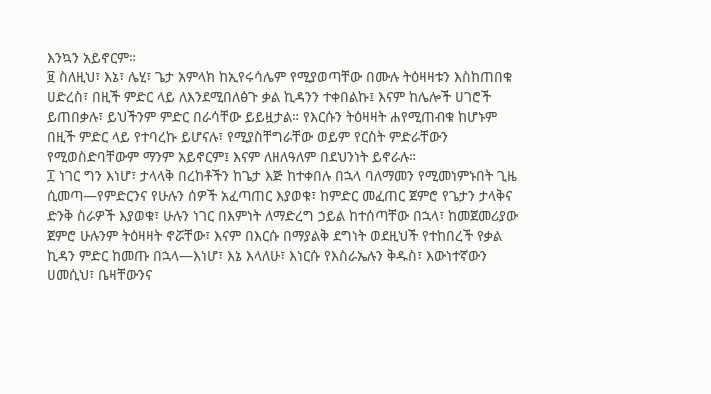እንኳን አይኖርም።
፱ ስለዚህ፣ እኔ፣ ሌሂ፣ ጌታ አምላክ ከኢየሩሳሌም የሚያወጣቸው በሙሉ ትዕዛዛቱን እስከጠበቁ ሀድረስ፣ በዚች ምድር ላይ ለእንደሚበለፅጉ ቃል ኪዳንን ተቀበልኩ፤ እናም ከሌሎች ሀገሮች ይጠበቃሉ፣ ይህችንም ምድር በራሳቸው ይይዟታል። የእርሱን ትዕዛዛት ሐየሚጠብቁ ከሆኑም በዚች ምድር ላይ የተባረኩ ይሆናሉ፣ የሚያስቸግራቸው ወይም የርስት ምድራቸውን የሚወስድባቸውም ማንም አይኖርም፤ እናም ለዘለዓለም በደህንነት ይኖራሉ።
፲ ነገር ግን እነሆ፣ ታላላቅ በረከቶችን ከጌታ እጅ ከተቀበሉ በኋላ ባለማመን የሚመነምኑበት ጊዜ ሲመጣ—የምድርንና የሁሉን ሰዎች አፈጣጠር እያወቁ፣ ከምድር መፈጠር ጀምሮ የጌታን ታላቅና ድንቅ ስራዎች እያወቁ፣ ሁሉን ነገር በእምነት ለማድረግ ኃይል ከተሰጣቸው በኋላ፣ ከመጀመሪያው ጀምሮ ሁሉንም ትዕዛዛት ኖሯቸው፣ እናም በእርሱ በማያልቅ ደግነት ወደዚህች የተከበረች የቃል ኪዳን ምድር ከመጡ በኋላ—እነሆ፣ እኔ እላለሁ፣ እነርሱ የእስራኤሉን ቅዱስ፣ እውነተኛውን ሀመሲህ፣ ቤዛቸውንና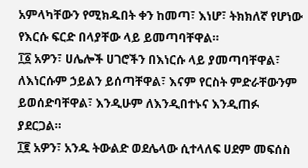አምላካቸውን የሚክዱበት ቀን ከመጣ፣ እነሆ፣ ትክክለኛ የሆነው የእርሱ ፍርድ በላያቸው ላይ ይመጣባቸዋል።
፲፩ አዎን፣ ሀሌሎች ሀገሮችን በእነርሱ ላይ ያመጣባቸዋል፣ ለእነርሱም ኃይልን ይሰጣቸዋል፣ እናም የርስት ምድራቸውንም ይወሰድባቸዋል፣ እንዲሁም ለእንዲበተኑና እንዲጠፉ ያደርጋል።
፲፪ አዎን፣ አንዱ ትውልድ ወደሌላው ሲተላለፍ ሀደም መፍሰስ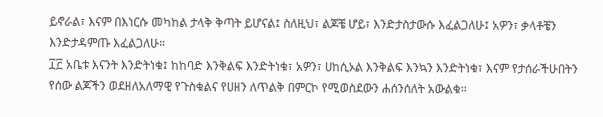ይኖራል፣ እናም በእነርሱ መካከል ታላቅ ቅጣት ይሆናል፤ ስለዚህ፣ ልጆቼ ሆይ፣ እንድታስታውሱ እፈልጋለሁ፤ አዎን፣ ቃላቶቼን እንድታዳምጡ እፈልጋለሁ።
፲፫ አቤቱ እናንት እንድትነቁ፤ ከከባድ እንቅልፍ እንድትነቁ፣ አዎን፣ ሀከሲኦል እንቅልፍ እንኳን እንድትነቁ፣ እናም የታሰራችሁበትን የሰው ልጆችን ወደዘለአለማዊ የጉስቁልና የሀዘን ለጥልቅ በምርኮ የሚወስደውን ሐሰንሰለት አውልቁ።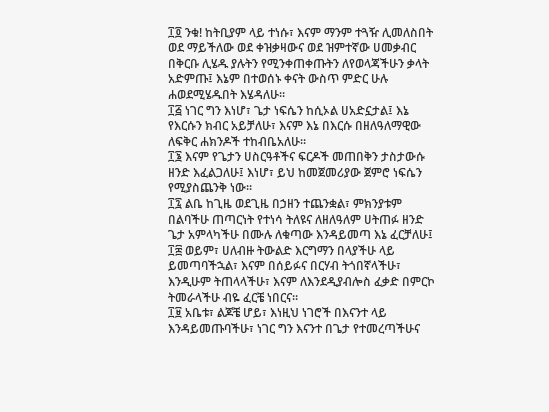፲፬ ንቁ! ከትቢያም ላይ ተነሱ፣ እናም ማንም ተጓዥ ሊመለስበት ወደ ማይችለው ወደ ቀዝቃዛውና ወደ ዝምተኛው ሀመቃብር በቅርቡ ሊሄዱ ያሉትን የሚንቀጠቀጡትን ለየወላጃችሁን ቃላት አድምጡ፤ እኔም በተወሰኑ ቀናት ውስጥ ምድር ሁሉ ሐወደሚሄዱበት እሄዳለሁ።
፲፭ ነገር ግን እነሆ፣ ጌታ ነፍሴን ከሲኦል ሀአድኗታል፤ እኔ የእርሱን ክብር አይቻለሁ፣ እናም እኔ በእርሱ በዘለዓለማዊው ለፍቅር ሐክንዶች ተከብቤአለሁ።
፲፮ እናም የጌታን ሀስርዓቶችና ፍርዶች መጠበቅን ታስታውሱ ዘንድ እፈልጋለሁ፤ እነሆ፣ ይህ ከመጀመሪያው ጀምሮ ነፍሴን የሚያስጨንቅ ነው።
፲፯ ልቤ ከጊዜ ወደጊዜ በኃዘን ተጨንቋል፣ ምክንያቱም በልባችሁ ጠጣርነት የተነሳ ትለዩና ለዘለዓለም ሀትጠፉ ዘንድ ጌታ አምላካችሁ በሙሉ ለቁጣው እንዳይመጣ እኔ ፈርቻለሁ፤
፲፰ ወይም፣ ሀለብዙ ትውልድ እርግማን በላያችሁ ላይ ይመጣባችኋል፣ እናም በሰይፉና በርሃብ ትጎበኛላችሁ፣ እንዲሁም ትጠላላችሁ፣ እናም ለእንደዲያብሎስ ፈቃድ በምርኮ ትመራላችሁ ብዬ ፈርቼ ነበርና።
፲፱ አቤቱ፣ ልጆቼ ሆይ፣ እነዚህ ነገሮች በእናንተ ላይ እንዳይመጡባችሁ፣ ነገር ግን እናንተ በጌታ የተመረጣችሁና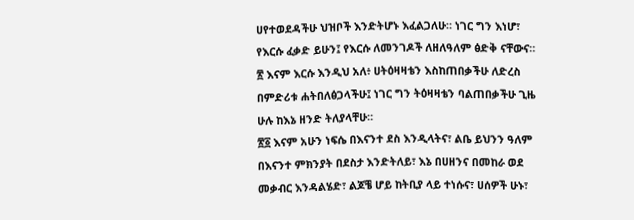ሀየተወደዳችሁ ህዝቦች እንድትሆኑ እፈልጋለሁ። ነገር ግን እነሆ፣ የእርሱ ፈቃድ ይሁን፤ የእርሱ ለመንገዶች ለዘለዓለም ፅድቅ ናቸውና።
፳ እናም እርሱ እንዲህ አለ፥ ሀትዕዛዛቴን እስከጠበቃችሁ ለድረስ በምድሪቱ ሐትበለፅጋላችሁ፤ ነገር ግን ትዕዛዛቴን ባልጠበቃችሁ ጊዜ ሁሉ ከእኔ ዘንድ ትለያላቸሁ።
፳፩ እናም አሁን ነፍሴ በእናንተ ደስ እንዲላትና፣ ልቤ ይህንን ዓለም በእናንተ ምክንያት በደስታ እንድትለይ፣ እኔ በሀዘንና በመከራ ወደ መቃብር እንዳልሄድ፣ ልጆቼ ሆይ ከትቢያ ላይ ተነሱና፣ ሀሰዎች ሁኑ፣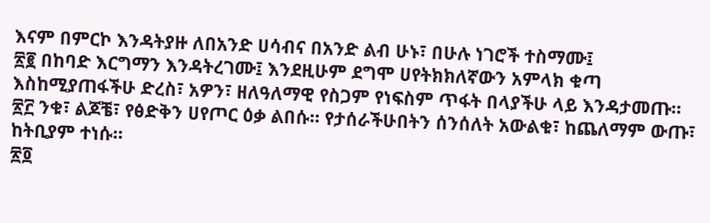እናም በምርኮ እንዳትያዙ ለበአንድ ሀሳብና በአንድ ልብ ሁኑ፣ በሁሉ ነገሮች ተስማሙ፤
፳፪ በከባድ እርግማን እንዳትረገሙ፤ እንደዚሁም ደግሞ ሀየትክክለኛውን አምላክ ቁጣ እስከሚያጠፋችሁ ድረስ፣ አዎን፣ ዘለዓለማዊ የስጋም የነፍስም ጥፋት በላያችሁ ላይ እንዳታመጡ።
፳፫ ንቁ፣ ልጆቼ፣ የፅድቅን ሀየጦር ዕቃ ልበሱ። የታሰራችሁበትን ሰንሰለት አውልቁ፣ ከጨለማም ውጡ፣ ከትቢያም ተነሱ።
፳፬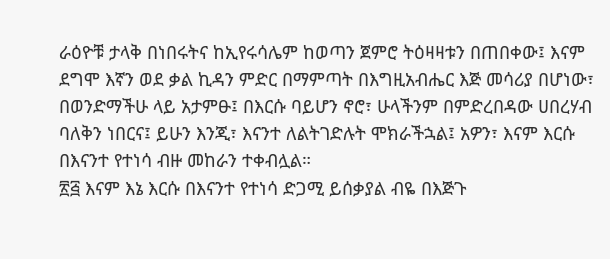ራዕዮቹ ታላቅ በነበሩትና ከኢየሩሳሌም ከወጣን ጀምሮ ትዕዛዛቱን በጠበቀው፤ እናም ደግሞ እኛን ወደ ቃል ኪዳን ምድር በማምጣት በእግዚአብሔር እጅ መሳሪያ በሆነው፣ በወንድማችሁ ላይ አታምፁ፤ በእርሱ ባይሆን ኖሮ፣ ሁላችንም በምድረበዳው ሀበረሃብ ባለቅን ነበርና፤ ይሁን እንጂ፣ እናንተ ለልትገድሉት ሞክራችኋል፤ አዎን፣ እናም እርሱ በእናንተ የተነሳ ብዙ መከራን ተቀብሏል።
፳፭ እናም እኔ እርሱ በእናንተ የተነሳ ድጋሚ ይሰቃያል ብዬ በእጅጉ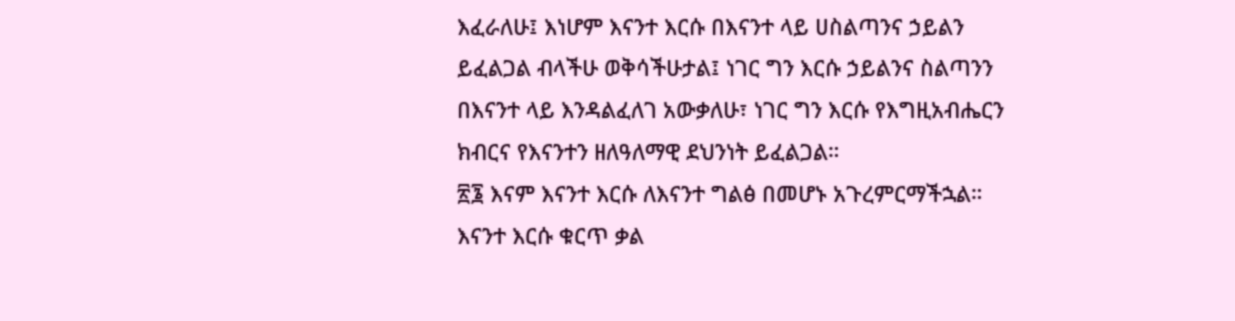እፈራለሁ፤ እነሆም እናንተ እርሱ በእናንተ ላይ ሀስልጣንና ኃይልን ይፈልጋል ብላችሁ ወቅሳችሁታል፤ ነገር ግን እርሱ ኃይልንና ስልጣንን በእናንተ ላይ እንዳልፈለገ አውቃለሁ፣ ነገር ግን እርሱ የእግዚአብሔርን ክብርና የእናንተን ዘለዓለማዊ ደህንነት ይፈልጋል።
፳፮ እናም እናንተ እርሱ ለእናንተ ግልፅ በመሆኑ አጉረምርማችኋል። እናንተ እርሱ ቁርጥ ቃል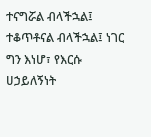ተናግሯል ብላችኋል፤ ተቆጥቶናል ብላችኋል፤ ነገር ግን እነሆ፣ የእርሱ ሀኃይለኝነት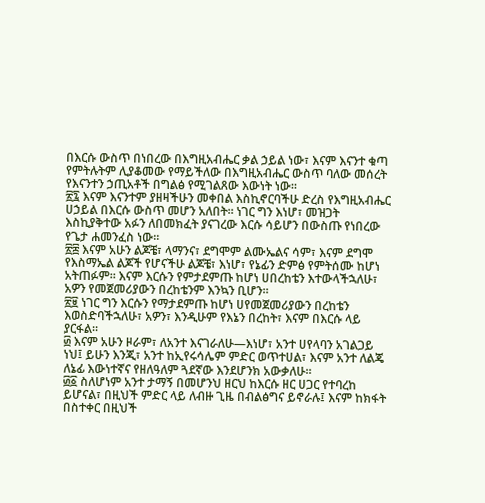በእርሱ ውስጥ በነበረው በእግዚአብሔር ቃል ኃይል ነው፣ እናም እናንተ ቁጣ የምትሉትም ሊያቆመው የማይችለው በእግዚአብሔር ውስጥ ባለው መሰረት የእናንተን ኃጢአቶች በግልፅ የሚገልጸው እውነት ነው።
፳፯ እናም እናንተም ያዘዛችሁን መቀበል እስኪኖርባችሁ ድረስ የእግዚአብሔር ሀኃይል በእርሱ ውስጥ መሆን አለበት። ነገር ግን እነሆ፣ መዝጋት እስኪያቅተው አፉን ለበመክፈት ያናገረው እርሱ ሳይሆን በውስጡ የነበረው የጌታ ሐመንፈስ ነው።
፳፰ እናም አሁን ልጆቼ፣ ላማንና፣ ደግሞም ልሙኤልና ሳም፣ እናም ደግሞ የእስማኤል ልጆች የሆናችሁ ልጆቼ፣ እነሆ፣ የኔፊን ድምፅ የምትሰሙ ከሆነ አትጠፉም። እናም እርሱን የምታደምጡ ከሆነ ሀበረከቴን እተውላችኋለሁ፣ አዎን የመጀመሪያውን በረከቴንም እንኳን ቢሆን።
፳፱ ነገር ግን እርሱን የማታደምጡ ከሆነ ሀየመጀመሪያውን በረከቴን እወስድባችኋለሁ፣ አዎን፣ እንዲሁም የእኔን በረከት፣ እናም በእርሱ ላይ ያርፋል።
፴ እናም አሁን ዞራም፣ ለአንተ እናገራለሁ—እነሆ፣ አንተ ሀየላባን አገልጋይ ነህ፤ ይሁን እንጂ፣ አንተ ከኢየሩሳሌም ምድር ወጥተሀል፣ እናም አንተ ለልጄ ለኔፊ እውነተኛና የዘለዓለም ጓደኛው እንደሆንክ አውቃለሁ።
፴፩ ስለሆነም አንተ ታማኝ በመሆንህ ዘርህ ከእርሱ ዘር ሀጋር የተባረከ ይሆናል፣ በዚህች ምድር ላይ ለብዙ ጊዜ በብልፅግና ይኖራሉ፤ እናም ከክፋት በስተቀር በዚህች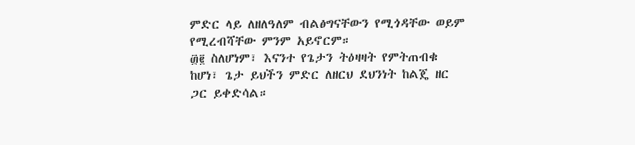ምድር ላይ ለዘለዓለም ብልፅግናቸውን የሚጎዳቸው ወይም የሚረብሻቸው ምንም አይኖርም።
፴፪ ስለሆነም፣ እናንተ የጌታን ትዕዛዛት የምትጠብቁ ከሆነ፣ ጌታ ይህችን ምድር ለዘርህ ደህንነት ከልጄ ዘር ጋር ይቀድሳል።